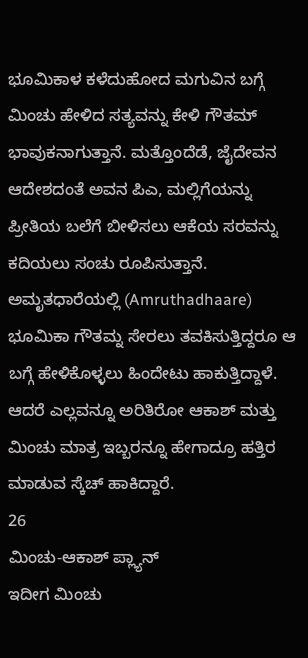ಭೂಮಿಕಾಳ ಕಳೆದುಹೋದ ಮಗುವಿನ ಬಗ್ಗೆ ಮಿಂಚು ಹೇಳಿದ ಸತ್ಯವನ್ನು ಕೇಳಿ ಗೌತಮ್ ಭಾವುಕನಾಗುತ್ತಾನೆ. ಮತ್ತೊಂದೆಡೆ, ಜೈದೇವನ ಆದೇಶದಂತೆ ಅವನ ಪಿಎ, ಮಲ್ಲಿಗೆಯನ್ನು ಪ್ರೀತಿಯ ಬಲೆಗೆ ಬೀಳಿಸಲು ಆಕೆಯ ಸರವನ್ನು ಕದಿಯಲು ಸಂಚು ರೂಪಿಸುತ್ತಾನೆ.
ಅಮೃತಧಾರೆಯಲ್ಲಿ (Amruthadhaare) ಭೂಮಿಕಾ ಗೌತಮ್ನ ಸೇರಲು ತವಕಿಸುತ್ತಿದ್ದರೂ ಆ ಬಗ್ಗೆ ಹೇಳಿಕೊಳ್ಳಲು ಹಿಂದೇಟು ಹಾಕುತ್ತಿದ್ದಾಳೆ. ಆದರೆ ಎಲ್ಲವನ್ನೂ ಅರಿತಿರೋ ಆಕಾಶ್ ಮತ್ತು ಮಿಂಚು ಮಾತ್ರ ಇಬ್ಬರನ್ನೂ ಹೇಗಾದ್ರೂ ಹತ್ತಿರ ಮಾಡುವ ಸ್ಕೆಚ್ ಹಾಕಿದ್ದಾರೆ.
26
ಮಿಂಚು-ಆಕಾಶ್ ಪ್ಲ್ಯಾನ್
ಇದೀಗ ಮಿಂಚು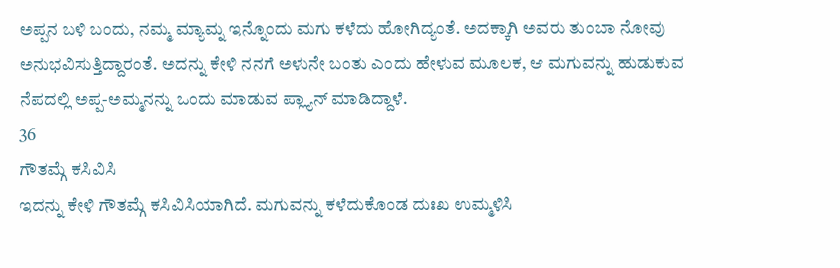ಅಪ್ಪನ ಬಳಿ ಬಂದು, ನಮ್ಮ ಮ್ಯಾಮ್ನ ಇನ್ನೊಂದು ಮಗು ಕಳೆದು ಹೋಗಿದ್ಯಂತೆ. ಅದಕ್ಕಾಗಿ ಅವರು ತುಂಬಾ ನೋವು ಅನುಭವಿಸುತ್ತಿದ್ದಾರಂತೆ. ಅದನ್ನು ಕೇಳಿ ನನಗೆ ಅಳುನೇ ಬಂತು ಎಂದು ಹೇಳುವ ಮೂಲಕ, ಆ ಮಗುವನ್ನು ಹುಡುಕುವ ನೆಪದಲ್ಲಿ ಅಪ್ಪ-ಅಮ್ಮನನ್ನು ಒಂದು ಮಾಡುವ ಪ್ಲ್ಯಾನ್ ಮಾಡಿದ್ದಾಳೆ.
36
ಗೌತಮ್ಗೆ ಕಸಿವಿಸಿ
ಇದನ್ನು ಕೇಳಿ ಗೌತಮ್ಗೆ ಕಸಿವಿಸಿಯಾಗಿದೆ. ಮಗುವನ್ನು ಕಳೆದುಕೊಂಡ ದುಃಖ ಉಮ್ಮಳಿಸಿ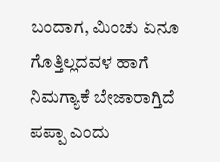ಬಂದಾಗ, ಮಿಂಚು ಏನೂ ಗೊತ್ತಿಲ್ಲದವಳ ಹಾಗೆ ನಿಮಗ್ಯಾಕೆ ಬೇಜಾರಾಗ್ತಿದೆ ಪಪ್ಪಾ ಎಂದು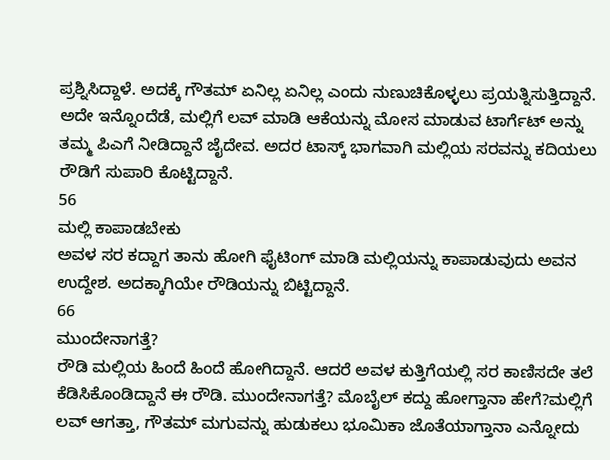ಪ್ರಶ್ನಿಸಿದ್ದಾಳೆ. ಅದಕ್ಕೆ ಗೌತಮ್ ಏನಿಲ್ಲ ಏನಿಲ್ಲ ಎಂದು ನುಣುಚಿಕೊಳ್ಳಲು ಪ್ರಯತ್ನಿಸುತ್ತಿದ್ದಾನೆ.
ಅದೇ ಇನ್ನೊಂದೆಡೆ, ಮಲ್ಲಿಗೆ ಲವ್ ಮಾಡಿ ಆಕೆಯನ್ನು ಮೋಸ ಮಾಡುವ ಟಾರ್ಗೆಟ್ ಅನ್ನು ತಮ್ಮ ಪಿಎಗೆ ನೀಡಿದ್ದಾನೆ ಜೈದೇವ. ಅದರ ಟಾಸ್ಕ್ ಭಾಗವಾಗಿ ಮಲ್ಲಿಯ ಸರವನ್ನು ಕದಿಯಲು ರೌಡಿಗೆ ಸುಪಾರಿ ಕೊಟ್ಟಿದ್ದಾನೆ.
56
ಮಲ್ಲಿ ಕಾಪಾಡಬೇಕು
ಅವಳ ಸರ ಕದ್ದಾಗ ತಾನು ಹೋಗಿ ಫೈಟಿಂಗ್ ಮಾಡಿ ಮಲ್ಲಿಯನ್ನು ಕಾಪಾಡುವುದು ಅವನ ಉದ್ದೇಶ. ಅದಕ್ಕಾಗಿಯೇ ರೌಡಿಯನ್ನು ಬಿಟ್ಟಿದ್ದಾನೆ.
66
ಮುಂದೇನಾಗತ್ತೆ?
ರೌಡಿ ಮಲ್ಲಿಯ ಹಿಂದೆ ಹಿಂದೆ ಹೋಗಿದ್ದಾನೆ. ಆದರೆ ಅವಳ ಕುತ್ತಿಗೆಯಲ್ಲಿ ಸರ ಕಾಣಿಸದೇ ತಲೆ ಕೆಡಿಸಿಕೊಂಡಿದ್ದಾನೆ ಈ ರೌಡಿ. ಮುಂದೇನಾಗತ್ತೆ? ಮೊಬೈಲ್ ಕದ್ದು ಹೋಗ್ತಾನಾ ಹೇಗೆ?ಮಲ್ಲಿಗೆ ಲವ್ ಆಗತ್ತಾ, ಗೌತಮ್ ಮಗುವನ್ನು ಹುಡುಕಲು ಭೂಮಿಕಾ ಜೊತೆಯಾಗ್ತಾನಾ ಎನ್ನೋದು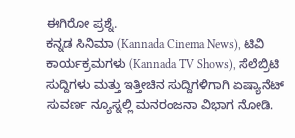ಈಗಿರೋ ಪ್ರಶ್ನೆ.
ಕನ್ನಡ ಸಿನಿಮಾ (Kannada Cinema News), ಟಿವಿ ಕಾರ್ಯಕ್ರಮಗಳು (Kannada TV Shows), ಸೆಲೆಬ್ರಿಟಿ ಸುದ್ದಿಗಳು ಮತ್ತು ಇತ್ತೀಚಿನ ಸುದ್ದಿಗಳಿಗಾಗಿ ಏಷ್ಯಾನೆಟ್ ಸುವರ್ಣ ನ್ಯೂಸ್ನಲ್ಲಿ ಮನರಂಜನಾ ವಿಭಾಗ ನೋಡಿ.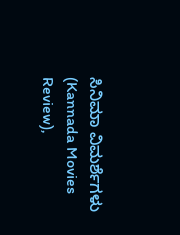ಸಿನಿಮಾ ವಿಮರ್ಶೆಗಳು (Kannada Movies Review),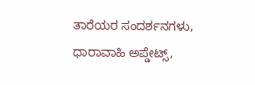ತಾರೆಯರ ಸಂದರ್ಶನಗಳು, ಧಾರಾವಾಹಿ ಅಪ್ಡೇಟ್ಸ್,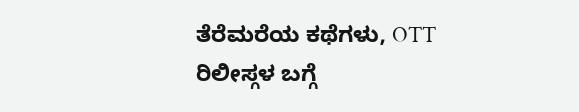ತೆರೆಮರೆಯ ಕಥೆಗಳು, OTT ರಿಲೀಸ್ಗಳ ಬಗ್ಗೆ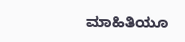ಮಾಹಿತಿಯೂ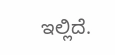ಇಲ್ಲಿದೆ.